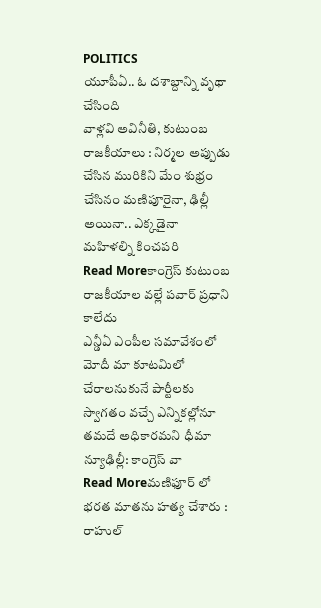POLITICS
యూపీఏ.. ఓ దశాబ్దాన్ని వృథా చేసింది
వాళ్లవి అవినీతి, కుటుంబ రాజకీయాలు : నిర్మల అప్పుడు చేసిన మురికిని మేం శుభ్రం చేసినం మణిపూరైనా, ఢిల్లీ అయినా.. ఎక్కడైనా మహిళల్ని కించపరి
Read Moreకాంగ్రెస్ కుటుంబ రాజకీయాల వల్లే పవార్ ప్రధాని కాలేదు
ఎన్డీఏ ఎంపీల సమావేశంలో మోదీ మా కూటమిలో చేరాలనుకునే పార్టీలకు స్వాగతం వచ్చే ఎన్నికల్లోనూ తమదే అధికారమని ధీమా న్యూఢిల్లీ: కాంగ్రెస్ వా
Read Moreమణిఫూర్ లో భరత మాతను హత్య చేశారు : రాహుల్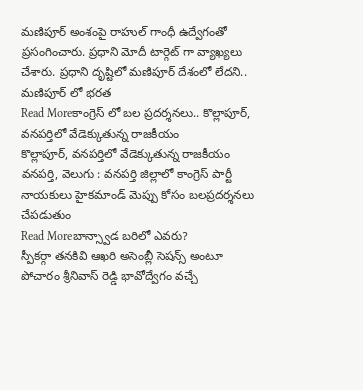మణిపూర్ అంశంపై రాహుల్ గాంధీ ఉద్వేగంతో ప్రసంగించారు. ప్రధాని మోదీ టార్గెట్ గా వ్యాఖ్యలు చేశారు. ప్రధాని దృష్టిలో మణిపూర్ దేశంలో లేదని.. మణిపూర్ లో భరత
Read Moreకాంగ్రెస్ లో బల ప్రదర్శనలు.. కొల్లాపూర్, వనపర్తిలో వేడెక్కుతున్న రాజకీయం
కొల్లాపూర్, వనపర్తిలో వేడెక్కుతున్న రాజకీయం వనపర్తి, వెలుగు : వనపర్తి జిల్లాలో కాంగ్రెస్ పార్టీ నాయకులు హైకమాండ్ మెప్పు కోసం బలప్రదర్శనలు చేపడుతుం
Read Moreబాన్స్వాడ బరిలో ఎవరు?
స్పీకర్గా తనకివి ఆఖరి అసెంబ్లీ సెషన్స్ అంటూ పోచారం శ్రీనివాస్ రెడ్డి భావోద్వేగం వచ్చే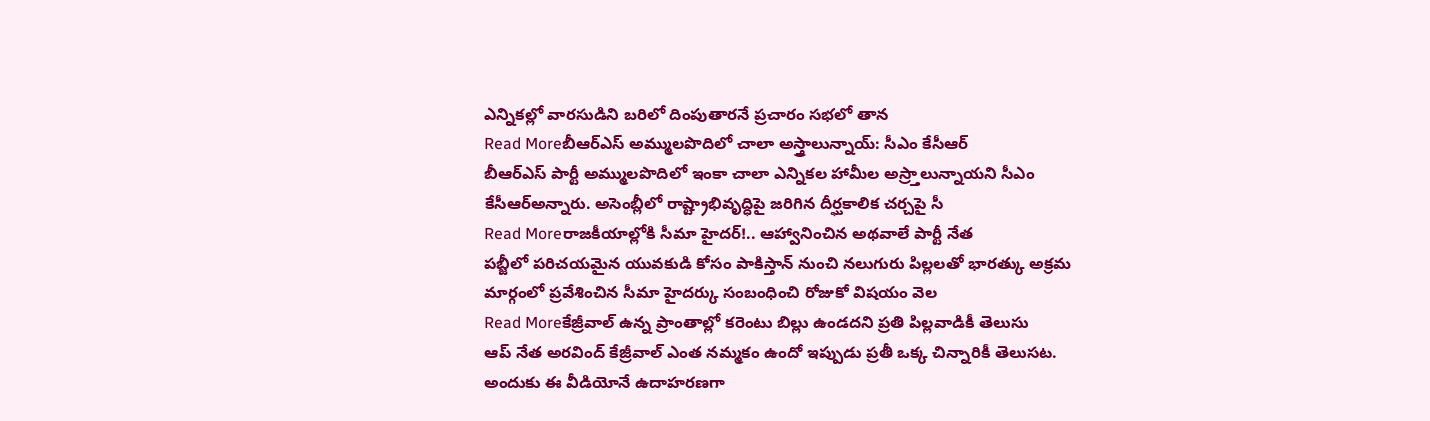ఎన్నికల్లో వారసుడిని బరిలో దింపుతారనే ప్రచారం సభలో తాన
Read Moreబీఆర్ఎస్ అమ్ములపొదిలో చాలా అస్త్రాలున్నాయ్: సీఎం కేసీఆర్
బీఆర్ఎస్ పార్టీ అమ్ములపొదిలో ఇంకా చాలా ఎన్నికల హామీల అస్ర్తాలున్నాయని సీఎం కేసీఆర్అన్నారు. అసెంబ్లీలో రాష్ట్రాభివృద్ధిపై జరిగిన దీర్ఘకాలిక చర్చపై సీ
Read Moreరాజకీయాల్లోకి సీమా హైదర్!.. ఆహ్వానించిన అథవాలే పార్టీ నేత
పబ్జీలో పరిచయమైన యువకుడి కోసం పాకిస్తాన్ నుంచి నలుగురు పిల్లలతో భారత్కు అక్రమ మార్గంలో ప్రవేశించిన సీమా హైదర్కు సంబంధించి రోజుకో విషయం వెల
Read Moreకేజ్రీవాల్ ఉన్న ప్రాంతాల్లో కరెంటు బిల్లు ఉండదని ప్రతి పిల్లవాడికీ తెలుసు
ఆప్ నేత అరవింద్ కేజ్రీవాల్ ఎంత నమ్మకం ఉందో ఇప్పుడు ప్రతీ ఒక్క చిన్నారికీ తెలుసట. అందుకు ఈ వీడియోనే ఉదాహరణగా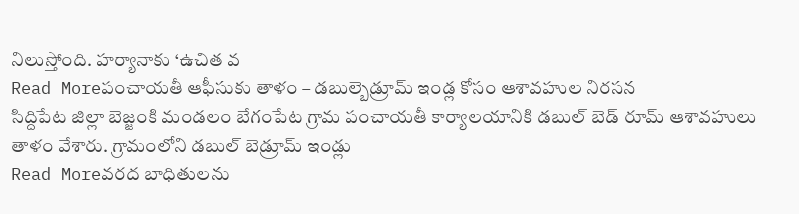నిలుస్తోంది. హర్యానాకు ‘ఉచిత వ
Read Moreపంచాయతీ ఆఫీసుకు తాళం – డబుల్బెడ్రూమ్ ఇండ్ల కోసం ఆశావహుల నిరసన
సిద్దిపేట జిల్లా బెజ్జంకి మండలం బేగంపేట గ్రామ పంచాయతీ కార్యాలయానికి డబుల్ బెడ్ రూమ్ ఆశావహులు తాళం వేశారు. గ్రామంలోని డబుల్ బెడ్రూమ్ ఇండ్లు
Read Moreవరద బాధితులను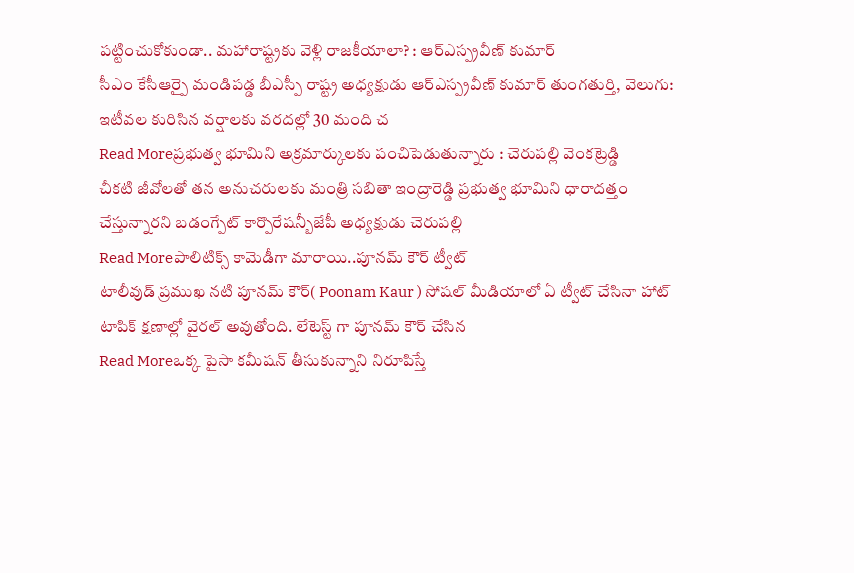పట్టించుకోకుండా.. మహారాష్ట్రకు వెళ్లి రాజకీయాలా? : ఆర్ఎస్ప్రవీణ్ కుమార్
సీఎం కేసీఆర్పై మండిపడ్డ బీఎస్పీ రాష్ట్ర అధ్యక్షుడు ఆర్ఎస్ప్రవీణ్ కుమార్ తుంగతుర్తి, వెలుగు: ఇటీవల కురిసిన వర్షాలకు వరదల్లో 30 మంది చ
Read Moreప్రభుత్వ భూమిని అక్రమార్కులకు పంచిపెడుతున్నారు : చెరుపల్లి వెంకట్రెడ్డి
చీకటి జీవోలతో తన అనుచరులకు మంత్రి సబితా ఇంద్రారెడ్డి ప్రభుత్వ భూమిని ధారాదత్తం చేస్తున్నారని బడంగ్పేట్ కార్పొరేషన్బీజేపీ అధ్యక్షుడు చెరుపల్లి
Read Moreపాలిటిక్స్ కామెడీగా మారాయి..పూనమ్ కౌర్ ట్వీట్
టాలీవుడ్ ప్రముఖ నటి పూనమ్ కౌర్( Poonam Kaur ) సోషల్ మీడియాలో ఏ ట్వీట్ చేసినా హాట్ టాపిక్ క్షణాల్లో వైరల్ అవుతోంది. లేటెస్ట్ గా పూనమ్ కౌర్ చేసిన
Read Moreఒక్క పైసా కమీషన్ తీసుకున్నాని నిరూపిస్తే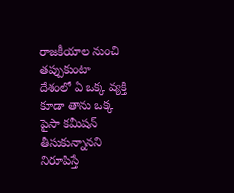రాజకీయాల నుంచి తప్పుకుంటా
దేశంలో ఏ ఒక్క వ్యక్తి కూడా తాను ఒక్క పైసా కమీషన్ తీసుకున్నానని నిరూపిస్తే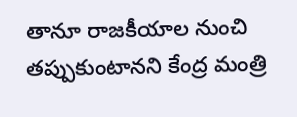తానూ రాజకీయాల నుంచి తప్పుకుంటానని కేంద్ర మంత్రి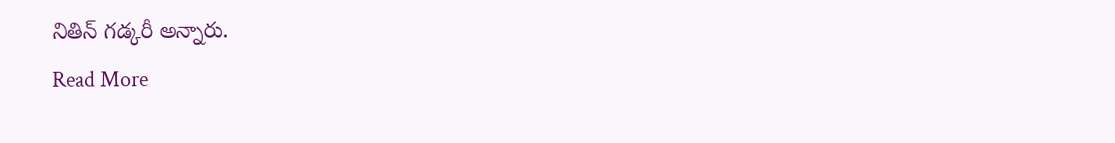నితిన్ గడ్కరీ అన్నారు.
Read More